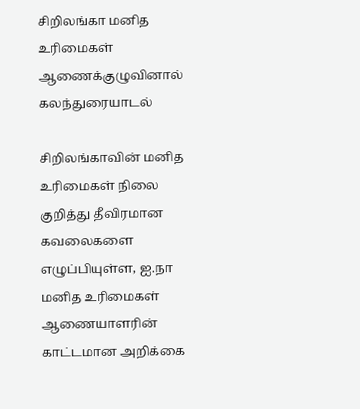சிறிலங்கா மனித உரிமைகள் ஆணைக்குழுவினால் கலந்துரையாடல்

சிறிலங்காவின் மனித உரிமைகள் நிலை குறித்து தீவிரமான கவலைகளை எழுப்பியுள்ள, ஐ.நா மனித உரிமைகள் ஆணையாளரின் காட்டமான அறிக்கை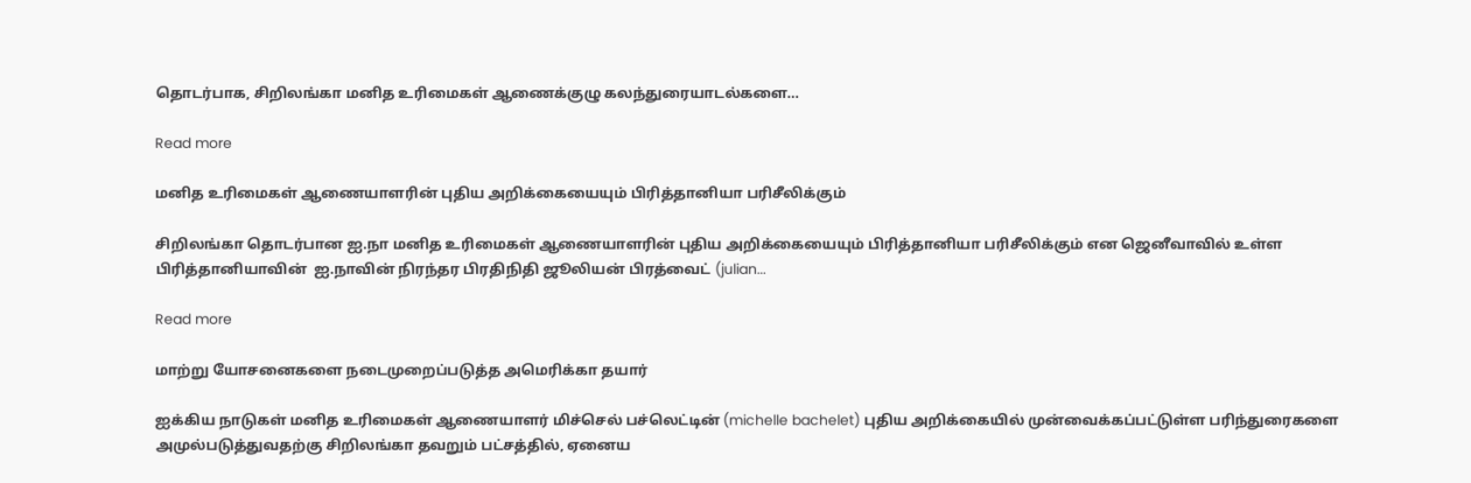தொடர்பாக, சிறிலங்கா மனித உரிமைகள் ஆணைக்குழு கலந்துரையாடல்களை...

Read more

மனித உரிமைகள் ஆணையாளரின் புதிய அறிக்கையையும் பிரித்தானியா பரிசீலிக்கும்

சிறிலங்கா தொடர்பான ஐ.நா மனித உரிமைகள் ஆணையாளரின் புதிய அறிக்கையையும் பிரித்தானியா பரிசீலிக்கும் என ஜெனீவாவில் உள்ள பிரித்தானியாவின்  ஐ.நாவின் நிரந்தர பிரதிநிதி ஜூலியன் பிரத்வைட் (julian...

Read more

மாற்று யோசனைகளை நடைமுறைப்படுத்த அமெரிக்கா தயார்

ஐக்கிய நாடுகள் மனித உரிமைகள் ஆணையாளர் மிச்செல் பச்லெட்டின் (michelle bachelet) புதிய அறிக்கையில் முன்வைக்கப்பட்டுள்ள பரிந்துரைகளை அமுல்படுத்துவதற்கு சிறிலங்கா தவறும் பட்சத்தில், ஏனைய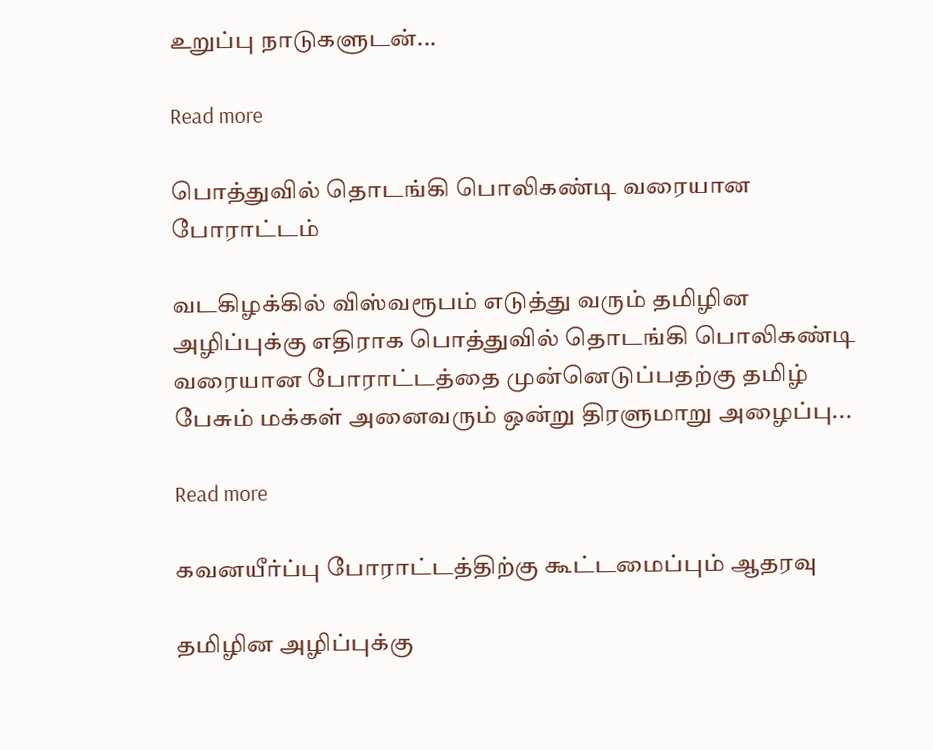உறுப்பு நாடுகளுடன்...

Read more

பொத்துவில் தொடங்கி பொலிகண்டி வரையான போராட்டம்

வடகிழக்கில் விஸ்வரூபம் எடுத்து வரும் தமிழின அழிப்புக்கு எதிராக பொத்துவில் தொடங்கி பொலிகண்டி வரையான போராட்டத்தை முன்னெடுப்பதற்கு தமிழ் பேசும் மக்கள் அனைவரும் ஒன்று திரளுமாறு அழைப்பு...

Read more

கவனயீர்ப்பு போராட்டத்திற்கு கூட்டமைப்பும் ஆதரவு

தமிழின அழிப்புக்கு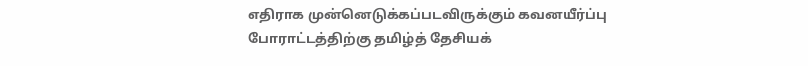எதிராக முன்னெடுக்கப்படவிருக்கும் கவனயீர்ப்பு போராட்டத்திற்கு தமிழ்த் தேசியக்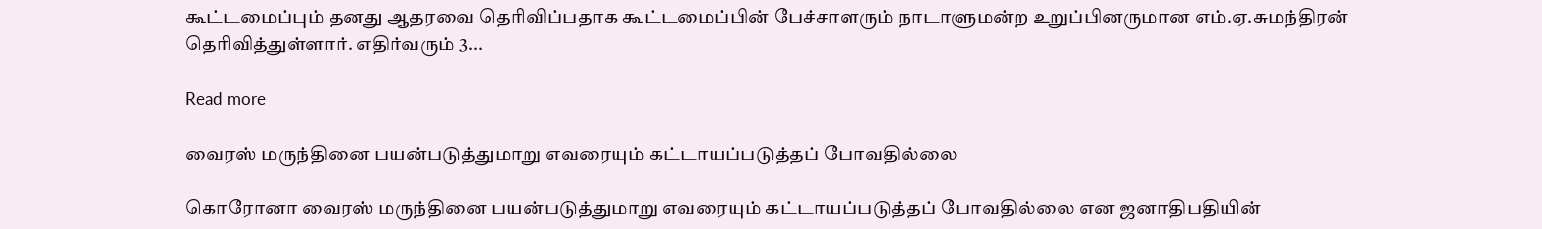கூட்டமைப்பும் தனது ஆதரவை தெரிவிப்பதாக கூட்டமைப்பின் பேச்சாளரும் நாடாளுமன்ற உறுப்பினருமான எம்.ஏ.சுமந்திரன் தெரிவித்துள்ளார். எதிர்வரும் 3...

Read more

வைரஸ் மருந்தினை பயன்படுத்துமாறு எவரையும் கட்டாயப்படுத்தப் போவதில்லை

கொரோனா வைரஸ் மருந்தினை பயன்படுத்துமாறு எவரையும் கட்டாயப்படுத்தப் போவதில்லை என ஜனாதிபதியின்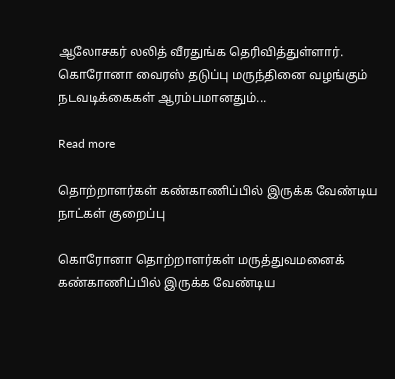ஆலோசகர் லலித் வீரதுங்க தெரிவித்துள்ளார். கொரோனா வைரஸ் தடுப்பு மருந்தினை வழங்கும் நடவடிக்கைகள் ஆரம்பமானதும்...

Read more

தொற்றாளர்கள் கண்காணிப்பில் இருக்க வேண்டிய நாட்கள் குறைப்பு

கொரோனா தொற்றாளர்கள் மருத்துவமனைக் கண்காணிப்பில் இருக்க வேண்டிய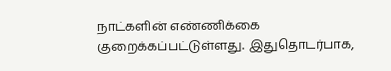நாட்களின் எண்ணிக்கை குறைக்கப்பட்டுள்ளது. இதுதொடர்பாக,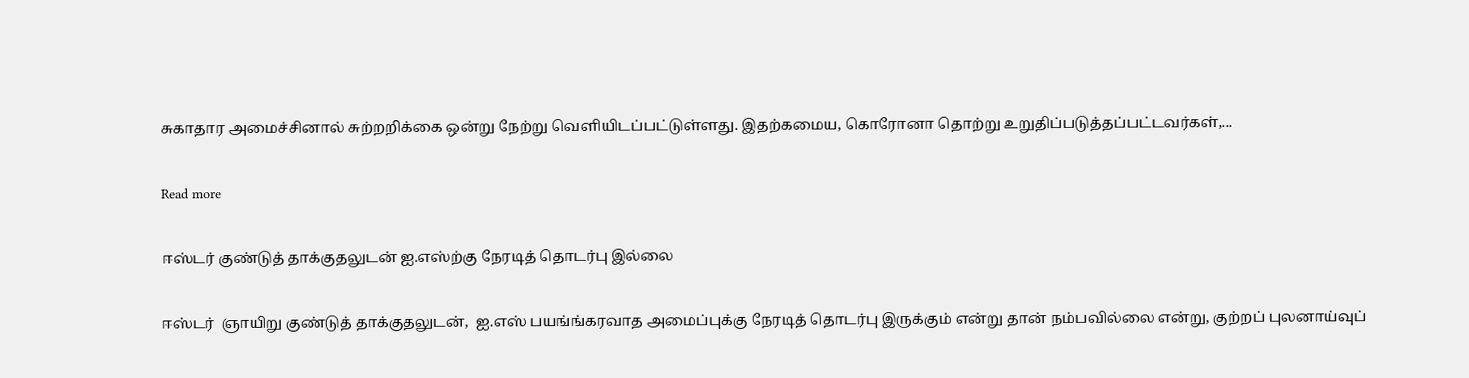சுகாதார அமைச்சினால் சுற்றறிக்கை ஒன்று நேற்று வெளியிடப்பட்டுள்ளது. இதற்கமைய, கொரோனா தொற்று உறுதிப்படுத்தப்பட்டவர்கள்,...

Read more

ஈஸ்டர் குண்டுத் தாக்குதலுடன் ஐ.எஸ்ற்கு நேரடித் தொடர்பு இல்லை

ஈஸ்டர்  ஞாயிறு குண்டுத் தாக்குதலுடன்,  ஐ.எஸ் பயங்ங்கரவாத அமைப்புக்கு நேரடித் தொடர்பு இருக்கும் என்று தான் நம்பவில்லை என்று, குற்றப் புலனாய்வுப்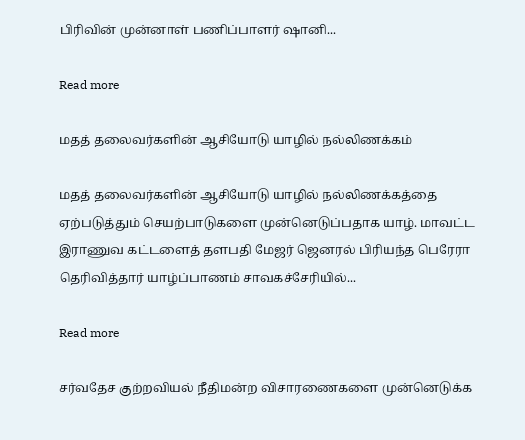பிரிவின் முன்னாள் பணிப்பாளர் ஷானி...

Read more

மதத் தலைவர்களின் ஆசியோடு யாழில் நல்லிணக்கம்

மதத் தலைவர்களின் ஆசியோடு யாழில் நல்லிணக்கத்தை ஏற்படுத்தும் செயற்பாடுகளை முன்னெடுப்பதாக யாழ். மாவட்ட இராணுவ கட்டளைத் தளபதி மேஜர் ஜெனரல் பிரியந்த பெரேரா தெரிவித்தார் யாழ்ப்பாணம் சாவகச்சேரியில்...

Read more

சர்வதேச குற்றவியல் நீதிமன்ற விசாரணைகளை முன்னெடுக்க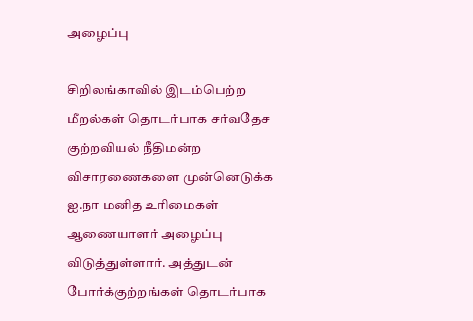அழைப்பு

சிறிலங்காவில் இடம்பெற்ற மீறல்கள் தொடர்பாக சர்வதேச குற்றவியல் நீதிமன்ற விசாரணைகளை முன்னெடுக்க ஐ.நா மனித உரிமைகள் ஆணையாளர் அழைப்பு விடுத்துள்ளார். அத்துடன் போர்க்குற்றங்கள் தொடர்பாக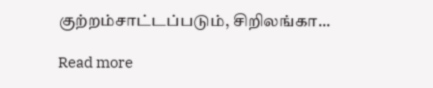குற்றம்சாட்டப்படும், சிறிலங்கா...

Read more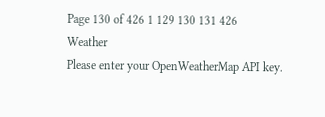Page 130 of 426 1 129 130 131 426
Weather
Please enter your OpenWeatherMap API key.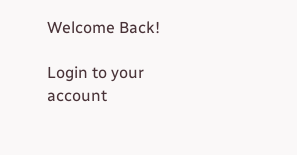Welcome Back!

Login to your account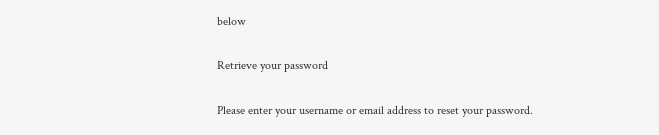below

Retrieve your password

Please enter your username or email address to reset your password.